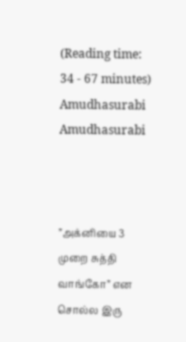(Reading time: 34 - 67 minutes)
Amudhasurabi
Amudhasurabi



”அக்னியை 3 முறை சுத்தி வாங்கோ” என சொல்ல இரு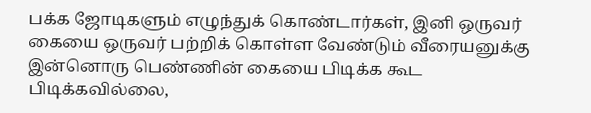பக்க ஜோடிகளும் எழுந்துக் கொண்டார்கள், இனி ஒருவர் கையை ஒருவர் பற்றிக் கொள்ள வேண்டும் வீரையனுக்கு இன்னொரு பெண்ணின் கையை பிடிக்க கூட பிடிக்கவில்லை,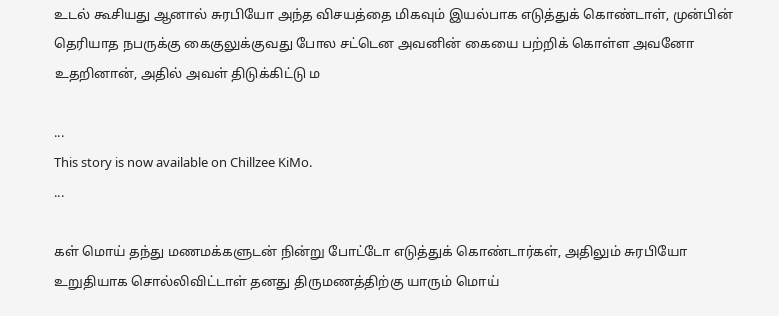உடல் கூசியது ஆனால் சுரபியோ அந்த விசயத்தை மிகவும் இயல்பாக எடுத்துக் கொண்டாள், முன்பின் தெரியாத நபருக்கு கைகுலுக்குவது போல சட்டென அவனின் கையை பற்றிக் கொள்ள அவனோ உதறினான், அதில் அவள் திடுக்கிட்டு ம

...
This story is now available on Chillzee KiMo.
...

கள் மொய் தந்து மணமக்களுடன் நின்று போட்டோ எடுத்துக் கொண்டார்கள், அதிலும் சுரபியோ உறுதியாக சொல்லிவிட்டாள் தனது திருமணத்திற்கு யாரும் மொய்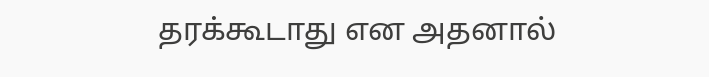தரக்கூடாது என அதனால்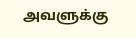அவளுக்கு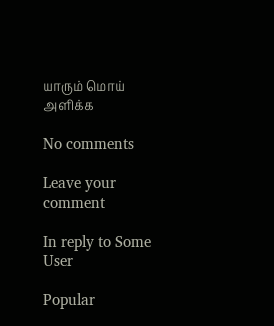யாரும் மொய் அளிக்க

No comments

Leave your comment

In reply to Some User

Popular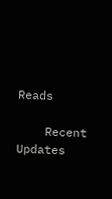Reads

    Recent Updates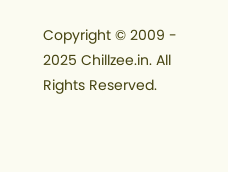Copyright © 2009 - 2025 Chillzee.in. All Rights Reserved.